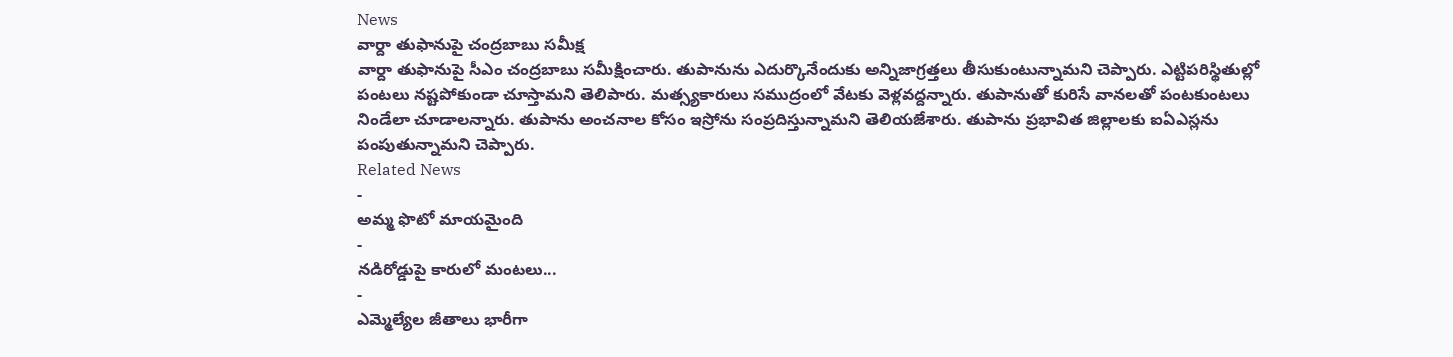News
వార్దా తుఫానుపై చంద్రబాబు సమీక్ష
వార్దా తుఫానుపై సీఎం చంద్రబాబు సమీక్షించారు. తుపానును ఎదుర్కొనేందుకు అన్నిజాగ్రత్తలు తీసుకుంటున్నామని చెప్పారు. ఎట్టిపరిస్థితుల్లో పంటలు నష్టపోకుండా చూస్తామని తెలిపారు. మత్స్యకారులు సముద్రంలో వేటకు వెళ్లవద్దన్నారు. తుపానుతో కురిసే వానలతో పంటకుంటలు నిండేలా చూడాలన్నారు. తుపాను అంచనాల కోసం ఇస్రోను సంప్రదిస్తున్నామని తెలియజేశారు. తుపాను ప్రభావిత జిల్లాలకు ఐఏఎస్లను పంపుతున్నామని చెప్పారు.
Related News
-
అమ్మ ఫొటో మాయమైంది
-
నడిరోడ్డుపై కారులో మంటలు...
-
ఎమ్మెల్యేల జీతాలు భారీగా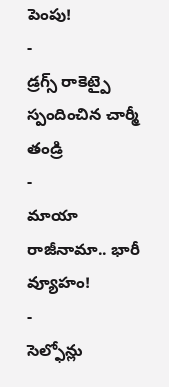పెంపు!
-
డ్రగ్స్ రాకెట్పై స్పందించిన చార్మీ తండ్రి
-
మాయా రాజీనామా.. భారీ వ్యూహం!
-
సెల్ఫోన్లు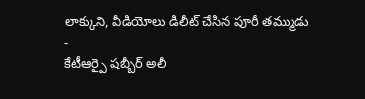లాక్కుని, వీడియోలు డిలీట్ చేసిన పూరీ తమ్ముడు
-
కేటీఆర్పై షబ్బీర్ అలీ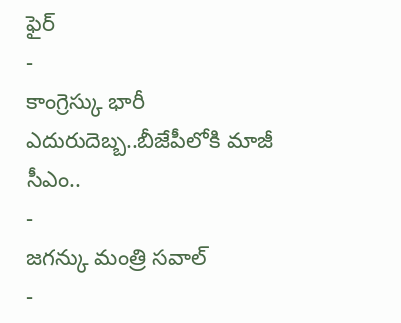ఫైర్
-
కాంగ్రెస్కు భారీ ఎదురుదెబ్బ..బీజేపీలోకి మాజీ సీఎం..
-
జగన్కు మంత్రి సవాల్
-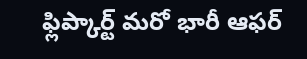ఫ్లిప్కార్ట్ మరో భారీ ఆఫర్